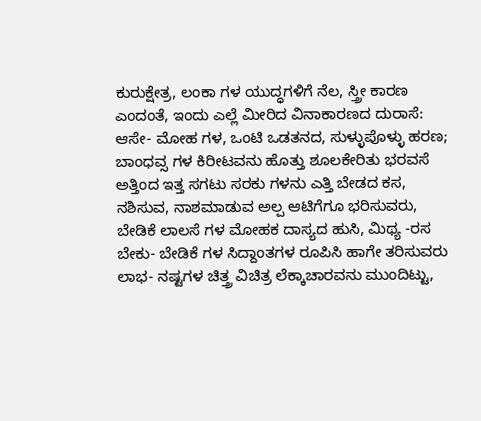ಕುರುಕ್ಷೇತ್ರ, ಲಂಕಾ ಗಳ ಯುದ್ಧಗಳಿಗೆ ನೆಲ, ಸ್ತ್ರೀ ಕಾರಣ
ಎಂದಂತೆ, ಇಂದು ಎಲ್ಲೆ ಮೀರಿದ ವಿನಾಕಾರಣದ ದುರಾಸೆ:
ಆಸೇ- ಮೋಹ ಗಳ, ಒಂಟಿ ಒಡತನದ, ಸುಳ್ಳುಪೊಳ್ಳು ಹರಣ;
ಬಾಂಧವ್ಸ ಗಳ ಕಿರೀಟವನು ಹೊತ್ತು ಶೂಲಕೇರಿತು ಭರವಸೆ
ಅತ್ತಿಂದ ಇತ್ತ ಸಗಟು ಸರಕು ಗಳನು ಎತ್ತಿ ಬೇಡದ ಕಸ,
ನಶಿಸುವ, ನಾಶಮಾಡುವ ಅಲ್ಪ ಆಟಿಗೆಗೂ ಭರಿಸುವರು,
ಬೇಡಿಕೆ ಲಾಲಸೆ ಗಳ ಮೋಹಕ ದಾಸ್ಯದ ಹುಸಿ, ಮಿಥ್ಯ -ರಸ
ಬೇಕು- ಬೇಡಿಕೆ ಗಳ ಸಿದ್ದಾಂತಗಳ ರೂಪಿಸಿ ಹಾಗೇ ತರಿಸುವರು
ಲಾಭ- ನಷ್ಟಗಳ ಚಿತ್ತ್ರ ವಿಚಿತ್ರ ಲೆಕ್ಕಾಚಾರವನು ಮುಂದಿಟ್ಟು,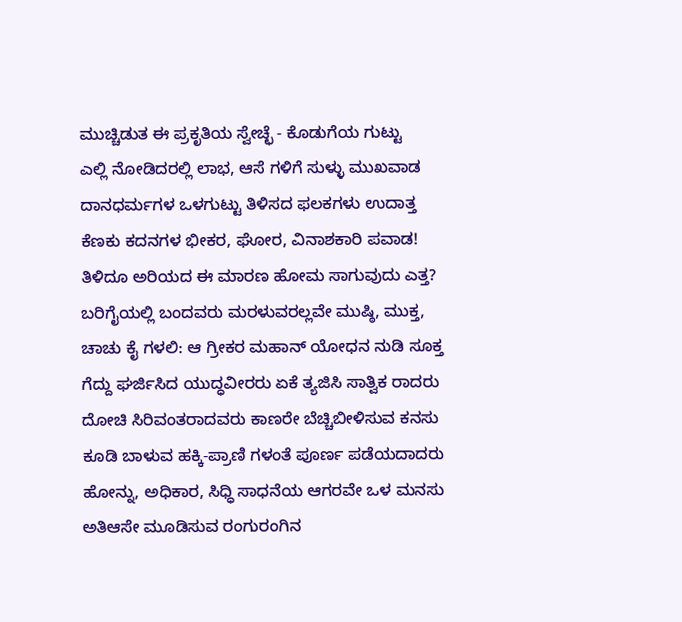ಮುಚ್ಚಿಡುತ ಈ ಪ್ರಕೃತಿಯ ಸ್ವೇಚ್ಛೆ - ಕೊಡುಗೆಯ ಗುಟ್ಟು
ಎಲ್ಲಿ ನೋಡಿದರಲ್ಲಿ ಲಾಭ, ಆಸೆ ಗಳಿಗೆ ಸುಳ್ಳು ಮುಖವಾಡ
ದಾನಧರ್ಮಗಳ ಒಳಗುಟ್ಟು ತಿಳಿಸದ ಫಲಕಗಳು ಉದಾತ್ತ
ಕೆಣಕು ಕದನಗಳ ಭೀಕರ, ಘೋರ, ವಿನಾಶಕಾರಿ ಪವಾಡ!
ತಿಳಿದೂ ಅರಿಯದ ಈ ಮಾರಣ ಹೋಮ ಸಾಗುವುದು ಎತ್ತ?
ಬರಿಗೈಯಲ್ಲಿ ಬಂದವರು ಮರಳುವರಲ್ಲವೇ ಮುಷ್ಠಿ, ಮುಕ್ತ,
ಚಾಚು ಕೈ ಗಳಲಿ: ಆ ಗ್ರೀಕರ ಮಹಾನ್ ಯೋಧನ ನುಡಿ ಸೂಕ್ತ
ಗೆದ್ದು ಘರ್ಜಿಸಿದ ಯುದ್ಧವೀರರು ಏಕೆ ತ್ಯಜಿಸಿ ಸಾತ್ವಿಕ ರಾದರು
ದೋಚಿ ಸಿರಿವಂತರಾದವರು ಕಾಣರೇ ಬೆಚ್ಚಿಬೀಳಿಸುವ ಕನಸು
ಕೂಡಿ ಬಾಳುವ ಹಕ್ಕಿ-ಪ್ರಾಣಿ ಗಳಂತೆ ಪೂರ್ಣ ಪಡೆಯದಾದರು
ಹೋನ್ನು, ಅಧಿಕಾರ, ಸಿಧ್ಧಿ ಸಾಧನೆಯ ಆಗರವೇ ಒಳ ಮನಸು
ಅತಿಆಸೇ ಮೂಡಿಸುವ ರಂಗುರಂಗಿನ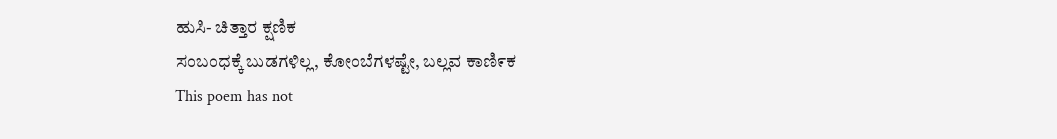ಹುಸಿ- ಚಿತ್ತಾರ ಕ್ಷಣಿಕ
ಸಂಬಂಧಕ್ಕೆ ಬುಡಗಳಿಲ್ಲ, ಕೋಂಬೆಗಳಷ್ಟೇ, ಬಲ್ಲವ ಕಾಣಿ೯ಕ
This poem has not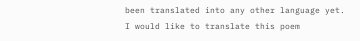been translated into any other language yet.
I would like to translate this poem